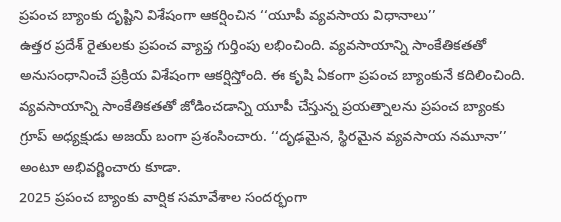ప్రపంచ బ్యాంకు దృష్టిని విశేషంగా ఆకర్షించిన ‘‘యూపీ వ్యవసాయ విధానాలు’’
ఉత్తర ప్రదేశ్ రైతులకు ప్రపంచ వ్యాప్త గుర్తింపు లభించింది. వ్యవసాయాన్ని సాంకేతికతతో అనుసంధానించే ప్రక్రియ విశేషంగా ఆకర్షిస్తోంది. ఈ కృషి ఏకంగా ప్రపంచ బ్యాంకునే కదిలించింది. వ్యవసాయాన్ని సాంకేతికతతో జోడించడాన్ని యూపీ చేస్తున్న ప్రయత్నాలను ప్రపంచ బ్యాంకు గ్రూప్ అధ్యక్షుడు అజయ్ బంగా ప్రశంసించారు. ‘‘దృఢమైన, స్థిరమైన వ్యవసాయ నమూనా’’ అంటూ అభివర్ణించారు కూడా.
2025 ప్రపంచ బ్యాంకు వార్షిక సమావేశాల సందర్భంగా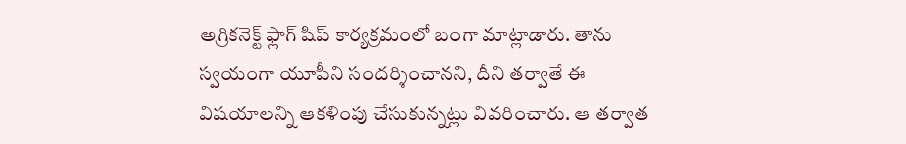అగ్రికనెక్ట్ ఫ్లాగ్ షిప్ కార్యక్రమంలో బంగా మాట్లాడారు. తాను స్వయంగా యూపీని సందర్శించానని, దీని తర్వాతే ఈ విషయాలన్ని ఆకళింపు చేసుకున్నట్లు వివరించారు. ఆ తర్వాత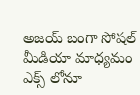అజయ్ బంగా సోషల్ మీడియా మాధ్యమం ఎక్స్ లోనూ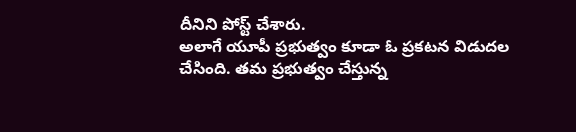దీనిని పోస్ట్ చేశారు.
అలాగే యూపీ ప్రభుత్వం కూడా ఓ ప్రకటన విడుదల చేసింది. తమ ప్రభుత్వం చేస్తున్న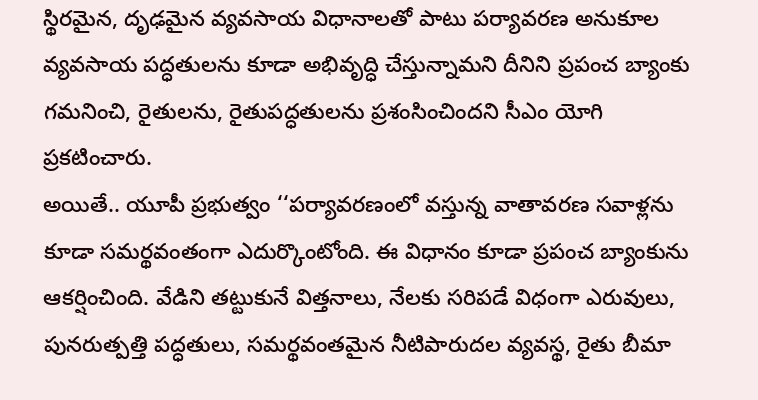స్థిరమైన, దృఢమైన వ్యవసాయ విధానాలతో పాటు పర్యావరణ అనుకూల వ్యవసాయ పద్ధతులను కూడా అభివృద్ధి చేస్తున్నామని దీనిని ప్రపంచ బ్యాంకు గమనించి, రైతులను, రైతుపద్ధతులను ప్రశంసించిందని సీఎం యోగి ప్రకటించారు.
అయితే.. యూపీ ప్రభుత్వం ‘‘పర్యావరణంలో వస్తున్న వాతావరణ సవాళ్లను కూడా సమర్థవంతంగా ఎదుర్కొంటోంది. ఈ విధానం కూడా ప్రపంచ బ్యాంకును ఆకర్షించింది. వేడిని తట్టుకునే విత్తనాలు, నేలకు సరిపడే విధంగా ఎరువులు, పునరుత్పత్తి పద్ధతులు, సమర్థవంతమైన నీటిపారుదల వ్యవస్థ, రైతు బీమా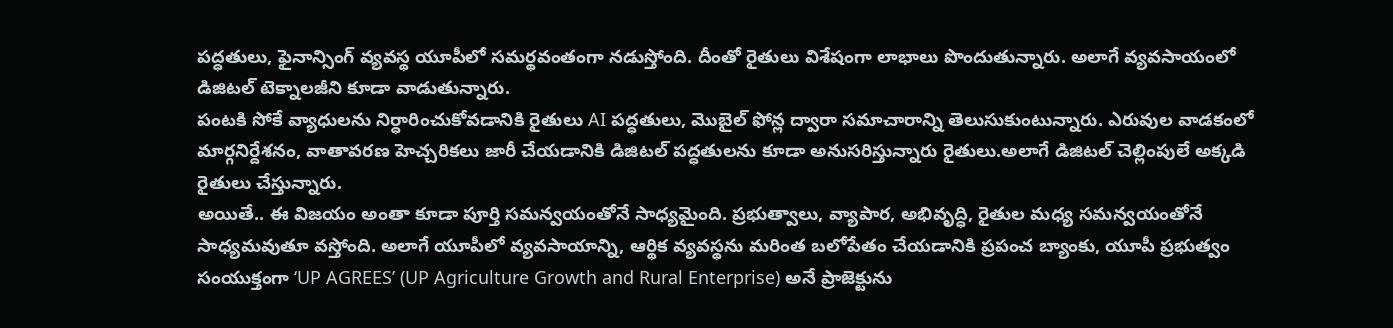పద్ధతులు, ఫైనాన్సింగ్ వ్యవస్థ యూపీలో సమర్థవంతంగా నడుస్తోంది. దీంతో రైతులు విశేషంగా లాభాలు పొందుతున్నారు. అలాగే వ్యవసాయంలో డిజిటల్ టెక్నాలజీని కూడా వాడుతున్నారు.
పంటకి సోకే వ్యాధులను నిర్ధారించుకోవడానికి రైతులు AI పద్ధతులు, మొబైల్ ఫోన్ల ద్వారా సమాచారాన్ని తెలుసుకుంటున్నారు. ఎరువుల వాడకంలో మార్గనిర్దేశనం, వాతావరణ హెచ్చరికలు జారీ చేయడానికి డిజిటల్ పద్ధతులను కూడా అనుసరిస్తున్నారు రైతులు.అలాగే డిజిటల్ చెల్లింపులే అక్కడి రైతులు చేస్తున్నారు.
అయితే.. ఈ విజయం అంతా కూడా పూర్తి సమన్వయంతోనే సాధ్యమైంది. ప్రభుత్వాలు, వ్యాపార, అభివృద్ధి, రైతుల మధ్య సమన్వయంతోనే సాధ్యమవుతూ వస్తోంది. అలాగే యూపీలో వ్యవసాయాన్ని, ఆర్థిక వ్యవస్థను మరింత బలోపేతం చేయడానికి ప్రపంచ బ్యాంకు, యూపీ ప్రభుత్వం సంయుక్తంగా ‘UP AGREES’ (UP Agriculture Growth and Rural Enterprise) అనే ప్రాజెక్టును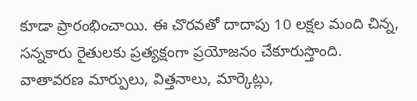కూడా ప్రారంభించాయి. ఈ చొరవతో దాదాపు 10 లక్షల మంది చిన్న, సన్నకారు రైతులకు ప్రత్యక్షంగా ప్రయోజనం చేకూరుస్తొంది. వాతావరణ మార్పులు, విత్తనాలు, మార్కెట్లు,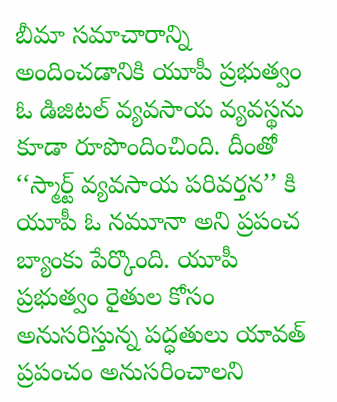బీమా సమాచారాన్ని అందించడానికి యూపీ ప్రభుత్వం ఓ డిజిటల్ వ్యవసాయ వ్యవస్థను కూడా రూపొందించింది. దీంతో ‘‘స్మార్ట్ వ్యవసాయ పరివర్తన’’ కి యూపీ ఓ నమూనా అని ప్రపంచ బ్యాంకు పేర్కొంది. యూపీ ప్రభుత్వం రైతుల కోసం అనుసరిస్తున్న పద్ధతులు యావత్ ప్రపంచం అనుసరించాలని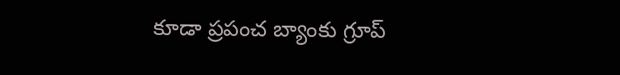కూడా ప్రపంచ బ్యాంకు గ్రూప్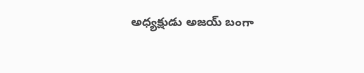అధ్యక్షుడు అజయ్ బంగా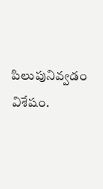పిలుపునివ్వడం విశేషం.